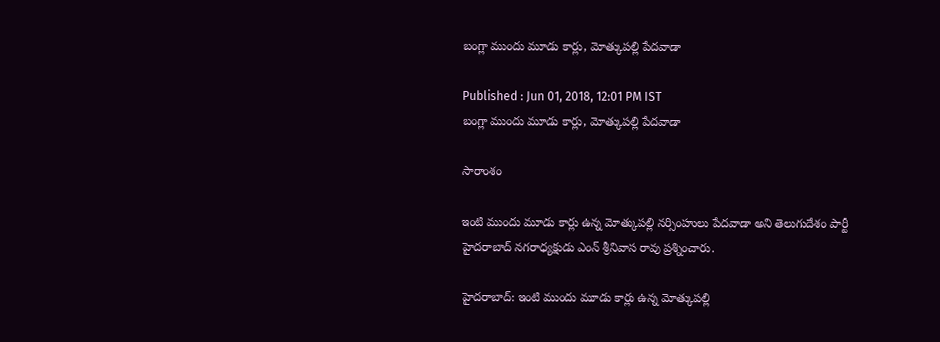బంగ్లా ముందు మూడు కార్లు, మోత్కుపల్లి పేదవాడా

Published : Jun 01, 2018, 12:01 PM IST
బంగ్లా ముందు మూడు కార్లు, మోత్కుపల్లి పేదవాడా

సారాంశం

ఇంటి ముందు మూడు కార్లు ఉన్న మోత్కుపల్లి నర్సింహులు పేదవాడా అని తెలుగుదేశం పార్టీ హైదరాబాద్ నగరాధ్యక్షుడు ఎంన్ శ్రీనివాస రావు ప్రశ్నించారు.

హైదరాబాద్‌: ఇంటి ముందు మూడు కార్లు ఉన్న మోత్కుపల్లి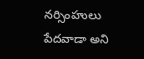నర్సింహులు పేదవాడా అని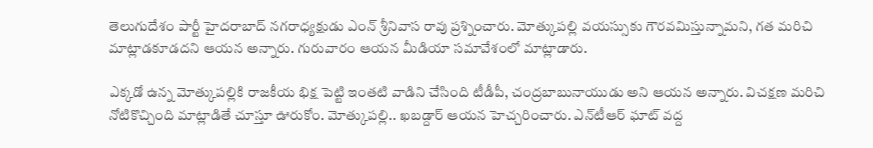తెలుగుదేశం పార్టీ హైదరాబాద్ నగరాధ్యక్షుడు ఎంన్ శ్రీనివాస రావు ప్రశ్నించారు. మోత్కుపల్లి వయస్సుకు గౌరవమిస్తున్నామని, గత మరిచి మాట్లాడకూడదని ఆయన అన్నారు. గురువారం ఆయన మీడియా సమావేశంలో మాట్లాడారు.

ఎక్కడో ఉన్న మోత్కుపల్లికి రాజకీయ భిక్ష పెట్టి ఇంతటి వాడిని చేసింది టీడీపీ, చంద్రబాబునాయుడు అని ఆయన అన్నారు. విచక్షణ మరిచి నోటికొచ్చింది మాట్లాడితే చూస్తూ ఊరుకోం. మోత్కుపల్లి.. ఖబడ్దార్‌ ఆయన హెచ్చరించారు. ఎన్‌టీఆర్‌ ఘాట్‌ వద్ద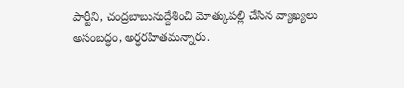పార్టీని, చంద్రబాబునుద్దేశించి మోత్కుపల్లి చేసిన వ్యాఖ్యలు అసంబద్ధం, అర్ధరహితమన్నారు.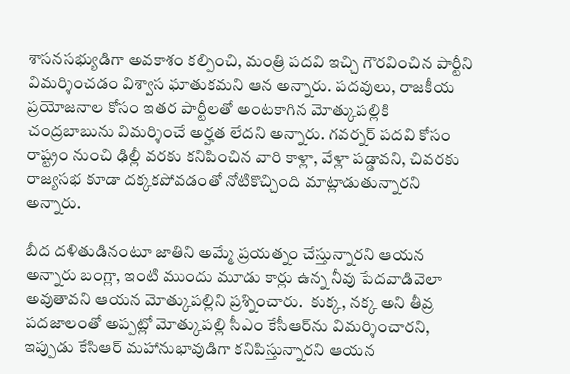శాసనసభ్యుడిగా అవకాశం కల్పించి, మంత్రి పదవి ఇచ్చి గౌరవించిన పార్టీని విమర్శించడం విశ్వాస ఘాతుకమని ఆన అన్నారు. పదవులు, రాజకీయ ప్రయోజనాల కోసం ఇతర పార్టీలతో అంటకాగిన మోత్కుపల్లికి చంద్రబాబును విమర్శించే అర్హత లేదని అన్నారు. గవర్నర్‌ పదవి కోసం రాష్ట్రం నుంచి ఢిల్లీ వరకు కనిపించిన వారి కాళ్లా, వేళ్లా పడ్డావని, చివరకు రాజ్యసభ కూడా దక్కకపోవడంతో నోటికొచ్చింది మాట్లాడుతున్నారని అన్నారు.

బీద దళితుడినంటూ జాతిని అమ్మే ప్రయత్నం చేస్తున్నారని ఆయన అన్నారు బంగ్లా, ఇంటి ముందు మూడు కార్లు ఉన్న నీవు పేదవాడివెలా అవుతావని ఆయన మోత్కుపల్లిని ప్రశ్నించారు.  కుక్క, నక్క అని తీవ్ర పదజాలంతో అప్పట్లో మోత్కుపల్లి సీఎం కేసీఆర్‌ను విమర్శించారని, ఇప్పుడు కేసిఆర్ మహానుభావుడిగా కనిపిస్తున్నారని ఆయన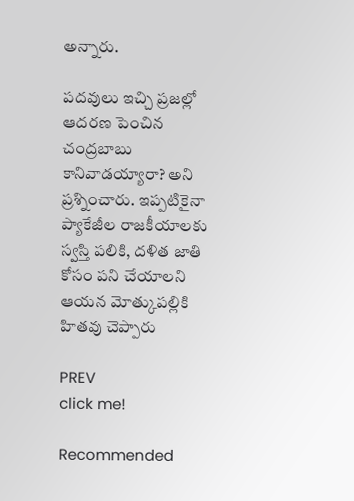అన్నారు.

పదవులు ఇచ్చి ప్రజల్లో ఆదరణ పెంచిన చంద్రబాబు కానివాడయ్యారా? అని ప్రశ్నించారు. ఇప్పటికైనా ప్యాకేజీల రాజకీయాలకు స్వస్తి పలికి, దళిత జాతి కోసం పని చేయాలని ఆయన మోత్కుపల్లికి హితవు చెప్పారు

PREV
click me!

Recommended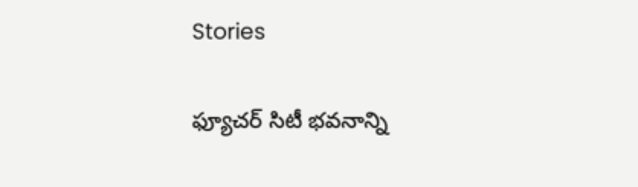Stories

ఫ్యూచర్ సిటీ భవనాన్ని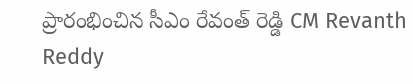ప్రారంభించిన సీఎం రేవంత్ రెడ్డి CM Revanth Reddy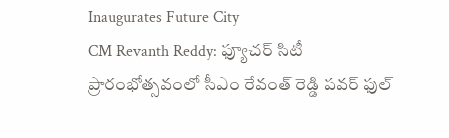Inaugurates Future City
CM Revanth Reddy: ఫ్యూచర్ సిటీ ప్రారంభోత్సవంలో సీఎం రేవంత్ రెడ్డి పవర్ ఫుల్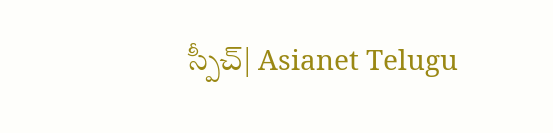స్పీచ్| Asianet Telugu